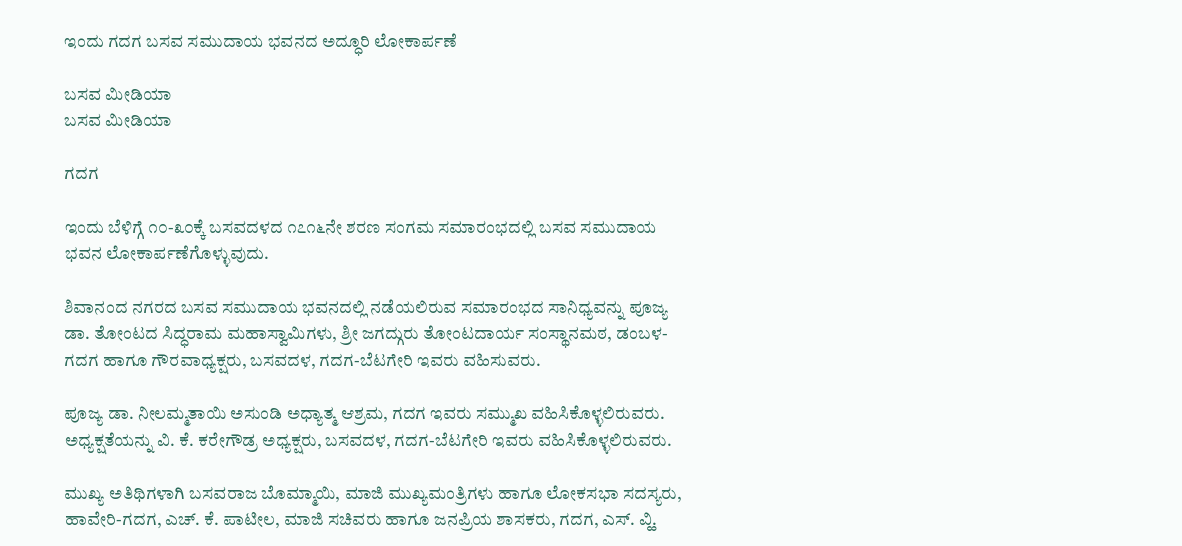ಇಂದು ಗದಗ ಬಸವ ಸಮುದಾಯ ಭವನದ ಅದ್ಧೂರಿ ಲೋಕಾರ್ಪಣೆ

ಬಸವ ಮೀಡಿಯಾ
ಬಸವ ಮೀಡಿಯಾ

ಗದಗ

ಇಂದು ಬೆಳಿಗ್ಗೆ ೧೦-೩೦ಕ್ಕೆ ಬಸವದಳದ ೧೭೧೬ನೇ ಶರಣ ಸಂಗಮ ಸಮಾರಂಭದಲ್ಲಿ ಬಸವ ಸಮುದಾಯ ಭವನ ಲೋಕಾರ್ಪಣೆಗೊಳ್ಳುವುದು.

ಶಿವಾನಂದ ನಗರದ ಬಸವ ಸಮುದಾಯ ಭವನದಲ್ಲಿ ನಡೆಯಲಿರುವ ಸಮಾರಂಭದ ಸಾನಿಧ್ಯವನ್ನು ಪೂಜ್ಯ ಡಾ. ತೋಂಟದ ಸಿದ್ಧರಾಮ ಮಹಾಸ್ವಾಮಿಗಳು, ಶ್ರೀ ಜಗದ್ಗುರು ತೋಂಟದಾರ್ಯ ಸಂಸ್ಥಾನಮಠ, ಡಂಬಳ-ಗದಗ ಹಾಗೂ ಗೌರವಾಧ್ಯಕ್ಷರು, ಬಸವದಳ, ಗದಗ-ಬೆಟಗೇರಿ ಇವರು ವಹಿಸುವರು.

ಪೂಜ್ಯ ಡಾ. ನೀಲಮ್ಮತಾಯಿ ಅಸುಂಡಿ ಅಧ್ಯಾತ್ಮ ಆಶ್ರಮ, ಗದಗ ಇವರು ಸಮ್ಮುಖ ವಹಿಸಿಕೊಳ್ಳಲಿರುವರು. ಅಧ್ಯಕ್ಷತೆಯನ್ನು ವಿ. ಕೆ. ಕರೇಗೌಡ್ರ ಅಧ್ಯಕ್ಷರು, ಬಸವದಳ, ಗದಗ-ಬೆಟಗೇರಿ ಇವರು ವಹಿಸಿಕೊಳ್ಳಲಿರುವರು.

ಮುಖ್ಯ ಅತಿಥಿಗಳಾಗಿ ಬಸವರಾಜ ಬೊಮ್ಮಾಯಿ, ಮಾಜಿ ಮುಖ್ಯಮಂತ್ರಿಗಳು ಹಾಗೂ ಲೋಕಸಭಾ ಸದಸ್ಯರು, ಹಾವೇರಿ-ಗದಗ, ಎಚ್. ಕೆ. ಪಾಟೀಲ, ಮಾಜಿ ಸಚಿವರು ಹಾಗೂ ಜನಪ್ರಿಯ ಶಾಸಕರು, ಗದಗ, ಎಸ್. ವ್ಹಿ.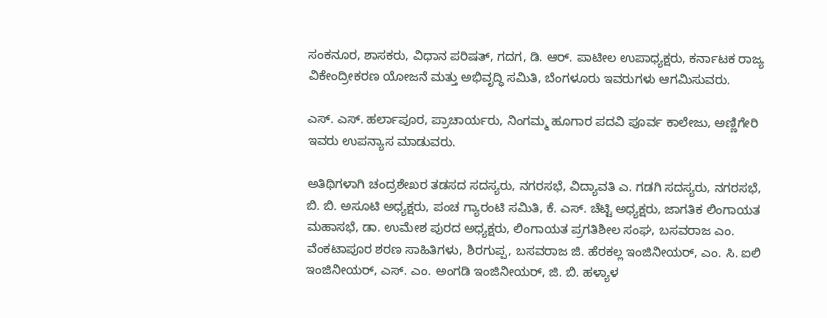ಸಂಕನೂರ, ಶಾಸಕರು, ವಿಧಾನ ಪರಿಷತ್, ಗದಗ, ಡಿ. ಆರ್. ಪಾಟೀಲ ಉಪಾಧ್ಯಕ್ಷರು, ಕರ್ನಾಟಕ ರಾಜ್ಯ ವಿಕೇಂದ್ರೀಕರಣ ಯೋಜನೆ ಮತ್ತು ಅಭಿವೃದ್ಧಿ ಸಮಿತಿ, ಬೆಂಗಳೂರು ಇವರುಗಳು ಆಗಮಿಸುವರು.

ಎಸ್. ಎಸ್. ಹರ್ಲಾಪೂರ, ಪ್ರಾಚಾರ್ಯರು, ನಿಂಗಮ್ಮ ಹೂಗಾರ ಪದವಿ ಪೂರ್ವ ಕಾಲೇಜು, ಅಣ್ಣಿಗೇರಿ ಇವರು ಉಪನ್ಯಾಸ ಮಾಡುವರು.

ಅತಿಥಿಗಳಾಗಿ ಚಂದ್ರಶೇಖರ ತಡಸದ ಸದಸ್ಯರು, ನಗರಸಭೆ, ವಿದ್ಯಾವತಿ ಎ. ಗಡಗಿ ಸದಸ್ಯರು, ನಗರಸಭೆ, ಬಿ. ಬಿ. ಅಸೂಟಿ ಅಧ್ಯಕ್ಷರು, ಪಂಚ ಗ್ಯಾರಂಟಿ ಸಮಿತಿ, ಕೆ. ಎಸ್. ಚೆಟ್ಟಿ ಅಧ್ಯಕ್ಷರು, ಜಾಗತಿಕ ಲಿಂಗಾಯತ ಮಹಾಸಭೆ, ಡಾ. ಉಮೇಶ ಪುರದ ಅಧ್ಯಕ್ಷರು, ಲಿಂಗಾಯತ ಪ್ರಗತಿಶೀಲ ಸಂಘ, ಬಸವರಾಜ ಎಂ. ವೆಂಕಟಾಪೂರ ಶರಣ ಸಾಹಿತಿಗಳು, ಶಿರಗುಪ್ಪ, ಬಸವರಾಜ ಜಿ. ಹೆರಕಲ್ಲ ಇಂಜಿನೀಯರ್, ಎಂ. ಸಿ. ಐಲಿ ಇಂಜಿನೀಯರ್, ಎಸ್. ಎಂ. ಅಂಗಡಿ ಇಂಜಿನೀಯರ್, ಜಿ. ಬಿ. ಹಳ್ಯಾಳ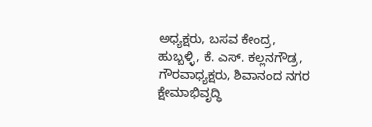ಅಧ್ಯಕ್ಷರು, ಬಸವ ಕೇಂದ್ರ, ಹುಬ್ಬಳ್ಳಿ, ಕೆ. ಎಸ್. ಕಲ್ಲನಗೌಡ್ರ, ಗೌರವಾಧ್ಯಕ್ಷರು, ಶಿವಾನಂದ ನಗರ ಕ್ಷೇಮಾಭಿವೃದ್ಧಿ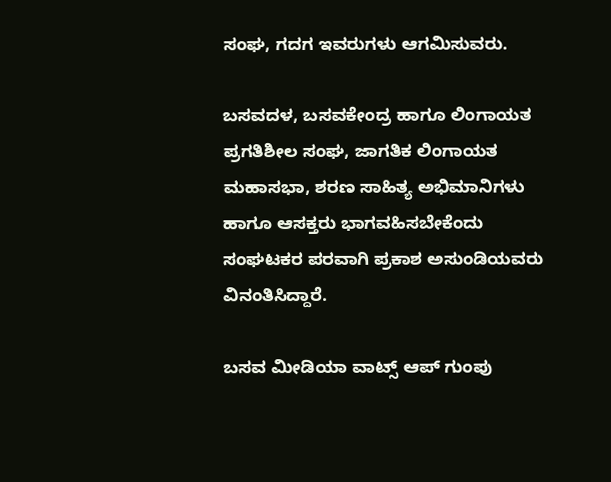ಸಂಘ, ಗದಗ ಇವರುಗಳು ಆಗಮಿಸುವರು.

ಬಸವದಳ, ಬಸವಕೇಂದ್ರ ಹಾಗೂ ಲಿಂಗಾಯತ ಪ್ರಗತಿಶೀಲ ಸಂಘ, ಜಾಗತಿಕ ಲಿಂಗಾಯತ ಮಹಾಸಭಾ, ಶರಣ ಸಾಹಿತ್ಯ ಅಭಿಮಾನಿಗಳು ಹಾಗೂ ಆಸಕ್ತರು ಭಾಗವಹಿಸಬೇಕೆಂದು ಸಂಘಟಕರ ಪರವಾಗಿ ಪ್ರಕಾಶ ಅಸುಂಡಿಯವರು ವಿನಂತಿಸಿದ್ದಾರೆ.

ಬಸವ ಮೀಡಿಯಾ ವಾಟ್ಸ್ ಆಪ್ ಗುಂಪು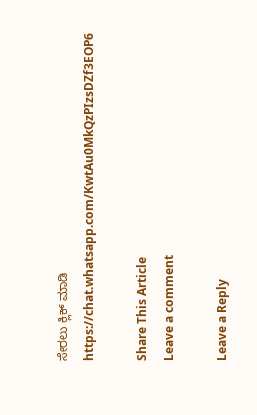ಸೇರಲು ಕ್ಲಿಕ್ ಮಾಡಿ
https://chat.whatsapp.com/KwtAu0MkQzPIzsDZf3EOP6

Share This Article
Leave a comment

Leave a Reply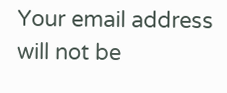Your email address will not be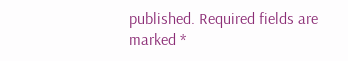published. Required fields are marked *